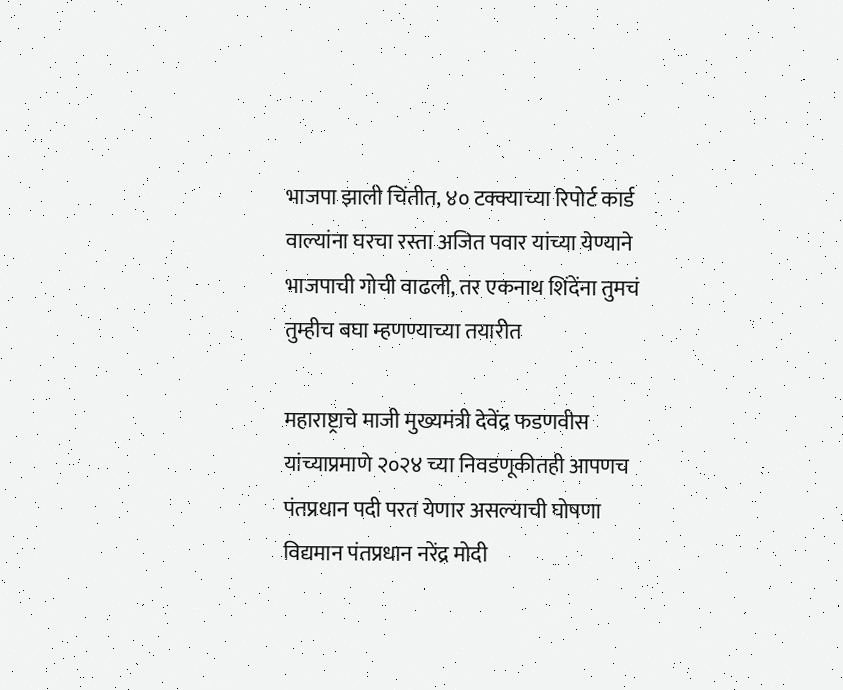भाजपा झाली चिंतीत, ४० टक्क्याच्या रिपोर्ट कार्ड वाल्यांना घरचा रस्ता अजित पवार यांच्या येण्याने भाजपाची गोची वाढली, तर एकनाथ शिंदेंना तुमचं तुम्हीच बघा म्हणण्याच्या तयारीत

महाराष्ट्राचे माजी मुख्यमंत्री देवेंद्र फडणवीस यांच्याप्रमाणे २०२४ च्या निवडणूकीतही आपणच पंतप्रधान पदी परत येणार असल्याची घोषणा विद्यमान पंतप्रधान नरेंद्र मोदी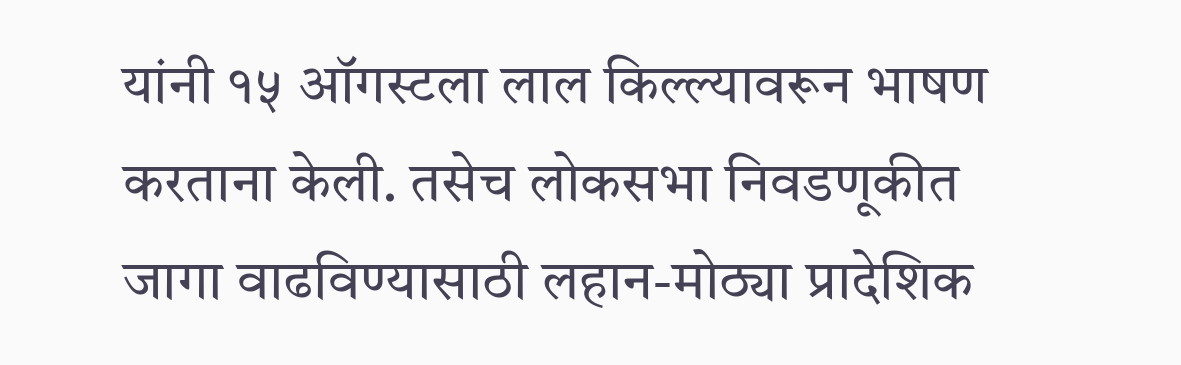यांनी १५ ऑगस्टला लाल किल्ल्यावरून भाषण करताना केली. तसेच लोकसभा निवडणूकीत जागा वाढविण्यासाठी लहान-मोठ्या प्रादेशिक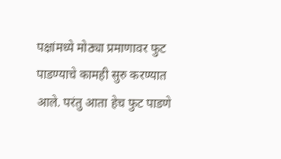पक्षांमध्ये मोठ्या प्रमाणावर फुट पाडण्याचे कामही सुरु करण्यात आले. परंतु आता हेच फुट पाडणे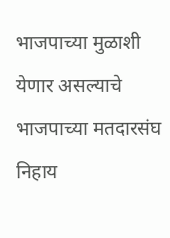भाजपाच्या मुळाशी येणार असल्याचे भाजपाच्या मतदारसंघ निहाय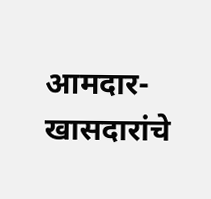आमदार-खासदारांचे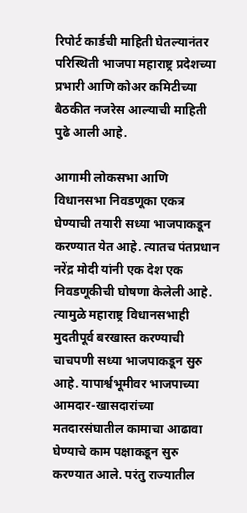रिपोर्ट कार्डची माहिती घेतल्यानंतर परिस्थिती भाजपा महाराष्ट्र प्रदेशच्या प्रभारी आणि कोअर कमिटीच्या बैठकीत नजरेस आल्याची माहिती पुढे आली आहे.

आगामी लोकसभा आणि विधानसभा निवडणूका एकत्र घेण्याची तयारी सध्या भाजपाकडून करण्यात येत आहे. त्यातच पंतप्रधान नरेंद्र मोदी यांनी एक देश एक निवडणूकीची घोषणा केलेली आहे. त्यामुळे महाराष्ट्र विधानसभाही मुदतीपूर्व बरखास्त करण्याची चाचपणी सध्या भाजपाकडून सुरु आहे. यापार्श्वभूमीवर भाजपाच्या आमदार-खासदारांच्या मतदारसंघातील कामाचा आढावा घेण्याचे काम पक्षाकडून सुरु करण्यात आले. परंतु राज्यातील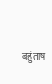बहुंताष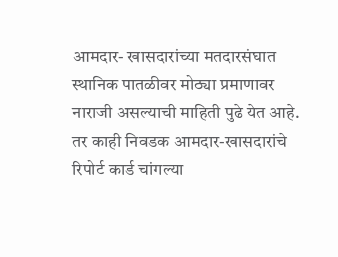आमदार- खासदारांच्या मतदारसंघात स्थानिक पातळीवर मोठ्या प्रमाणावर नाराजी असल्याची माहिती पुढे येत आहे. तर काही निवडक आमदार-खासदारांचे रिपोर्ट कार्ड चांगल्या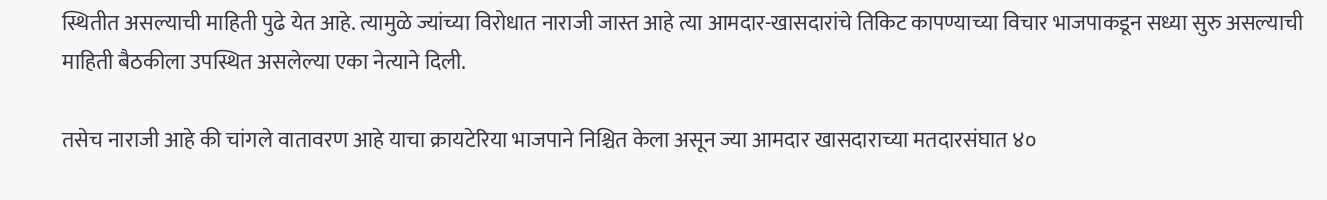स्थितीत असल्याची माहिती पुढे येत आहे. त्यामुळे ज्यांच्या विरोधात नाराजी जास्त आहे त्या आमदार-खासदारांचे तिकिट कापण्याच्या विचार भाजपाकडून सध्या सुरु असल्याची माहिती बैठकीला उपस्थित असलेल्या एका नेत्याने दिली.

तसेच नाराजी आहे की चांगले वातावरण आहे याचा क्रायटेरिया भाजपाने निश्चित केला असून ज्या आमदार खासदाराच्या मतदारसंघात ४०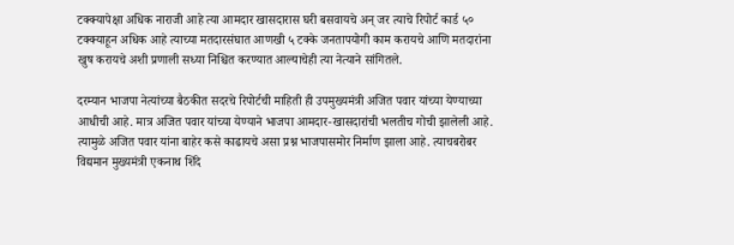टक्क्यापेक्षा अधिक नाराजी आहे त्या आमदार खासदारास घरी बसवायचे अन् जर त्याचे रिपोर्ट कार्ड ५० टक्क्याहून अधिक आहे त्याच्या मतदारसंघात आणखी ५ टक्के जनतापयोगी काम करायचे आणि मतदारांना खुष करायचे अशी प्रणाली सध्या निश्चित करण्यात आल्याचेही त्या नेत्याने सांगितले.

दरम्यान भाजपा नेत्यांच्या बैठकीत सदरचे रिपोर्टची माहिती ही उपमुख्यमंत्री अजित पवार यांच्या येण्याच्या आधीची आहे. मात्र अजित पवार यांच्या येण्याने भाजपा आमदार-खासदारांची भलतीच गोची झालेली आहे. त्यामुळे अजित पवार यांना बाहेर कसे काढायचे असा प्रश्न भाजपासमोर निर्माण झाला आहे. त्याचबरोबर विद्यमान मुख्यमंत्री एकनाथ शिंदे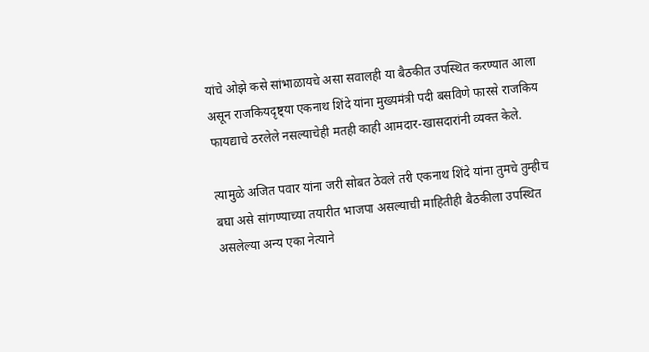यांचे ओझे कसे सांभाळायचे असा सवालही या बैठकीत उपस्थित करण्यात आला असून राजकियदृष्ट्या एकनाथ शिंदे यांना मुख्यमंत्री पदी बसविणे फारसे राजकिय फायद्याचे ठरलेले नसल्याचेही मतही काही आमदार-खासदारांनी व्यक्त केले.

त्यामुळे अजित पवार यांना जरी सोबत ठेवले तरी एकनाथ शिंदे यांना तुमचे तुम्हीच बघा असे सांगण्याच्या तयारीत भाजपा असल्याची माहितीही बैठकीला उपस्थित असलेल्या अन्य एका नेत्याने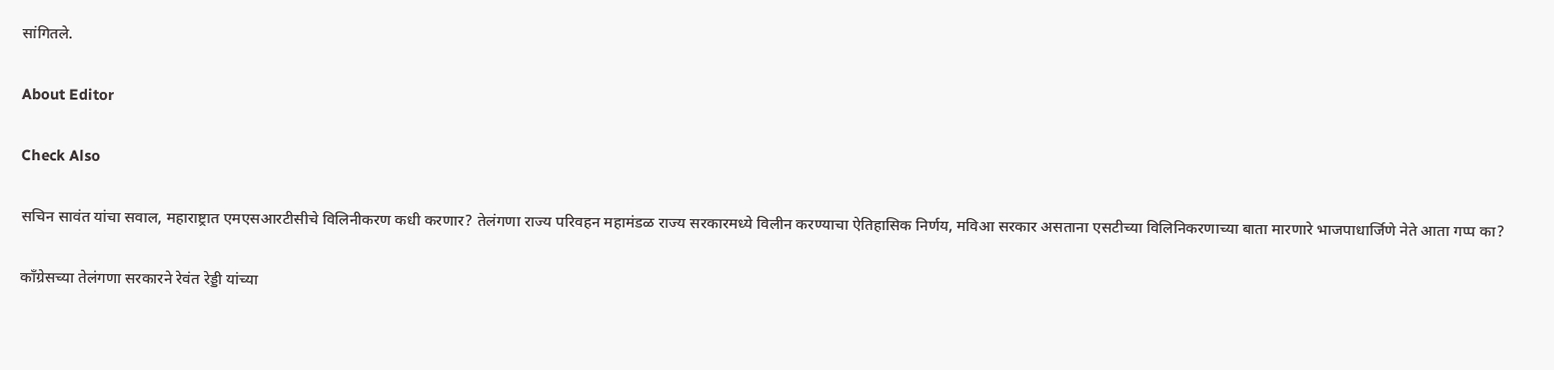सांगितले.

About Editor

Check Also

सचिन सावंत यांचा सवाल, महाराष्ट्रात एमएसआरटीसीचे विलिनीकरण कधी करणार? तेलंगणा राज्य परिवहन महामंडळ राज्य सरकारमध्ये विलीन करण्याचा ऐतिहासिक निर्णय, मविआ सरकार असताना एसटीच्या विलिनिकरणाच्या बाता मारणारे भाजपाधार्जिणे नेते आता गप्प का?

काँग्रेसच्या तेलंगणा सरकारने रेवंत रेड्डी यांच्या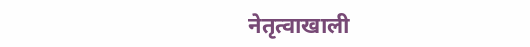नेतृत्वाखाली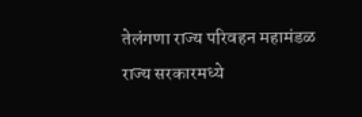तेलंगणा राज्य परिवहन महामंडळ राज्य सरकारमध्ये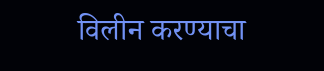विलीन करण्याचा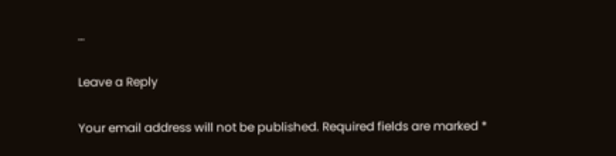…

Leave a Reply

Your email address will not be published. Required fields are marked *